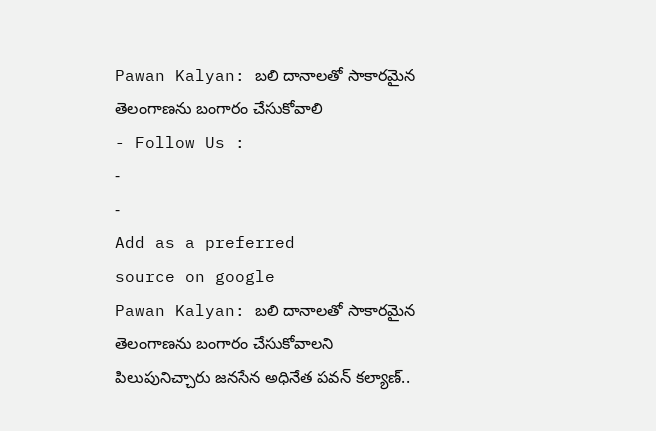Pawan Kalyan: బలి దానాలతో సాకారమైన తెలంగాణను బంగారం చేసుకోవాలి
- Follow Us :
-
-
Add as a preferred
source on google
Pawan Kalyan: బలి దానాలతో సాకారమైన తెలంగాణను బంగారం చేసుకోవాలని పిలుపునిచ్చారు జనసేన అధినేత పవన్ కల్యాణ్..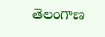తెలంగాణ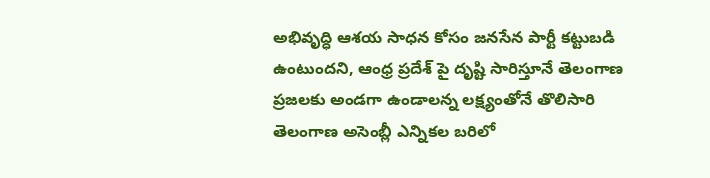అభివృద్ధి ఆశయ సాధన కోసం జనసేన పార్టీ కట్టుబడి ఉంటుందని, ఆంధ్ర ప్రదేశ్ పై దృష్టి సారిస్తూనే తెలంగాణ ప్రజలకు అండగా ఉండాలన్న లక్ష్యంతోనే తొలిసారి తెలంగాణ అసెంబ్లీ ఎన్నికల బరిలో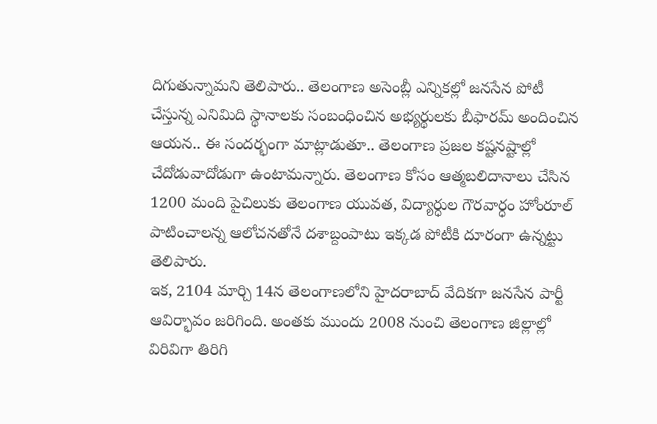దిగుతున్నామని తెలిపారు.. తెలంగాణ అసెంబ్లీ ఎన్నికల్లో జనసేన పోటీ చేస్తున్న ఎనిమిది స్థానాలకు సంబంధించిన అభ్యర్థులకు బీఫారమ్ అందించిన ఆయన.. ఈ సందర్భంగా మాట్లాడుతూ.. తెలంగాణ ప్రజల కష్టనష్టాల్లో చేదోడువాదోడుగా ఉంటామన్నారు. తెలంగాణ కోసం ఆత్మబలిదానాలు చేసిన 1200 మంది పైచిలుకు తెలంగాణ యువత, విద్యార్ధుల గౌరవార్ధం హోంరూల్ పాటించాలన్న ఆలోచనతోనే దశాబ్దంపాటు ఇక్కడ పోటీకి దూరంగా ఉన్నట్టు తెలిపారు.
ఇక, 2104 మార్చి 14న తెలంగాణలోని హైదరాబాద్ వేదికగా జనసేన పార్టీ ఆవిర్భావం జరిగింది. అంతకు ముందు 2008 నుంచి తెలంగాణ జిల్లాల్లో విరివిగా తిరిగి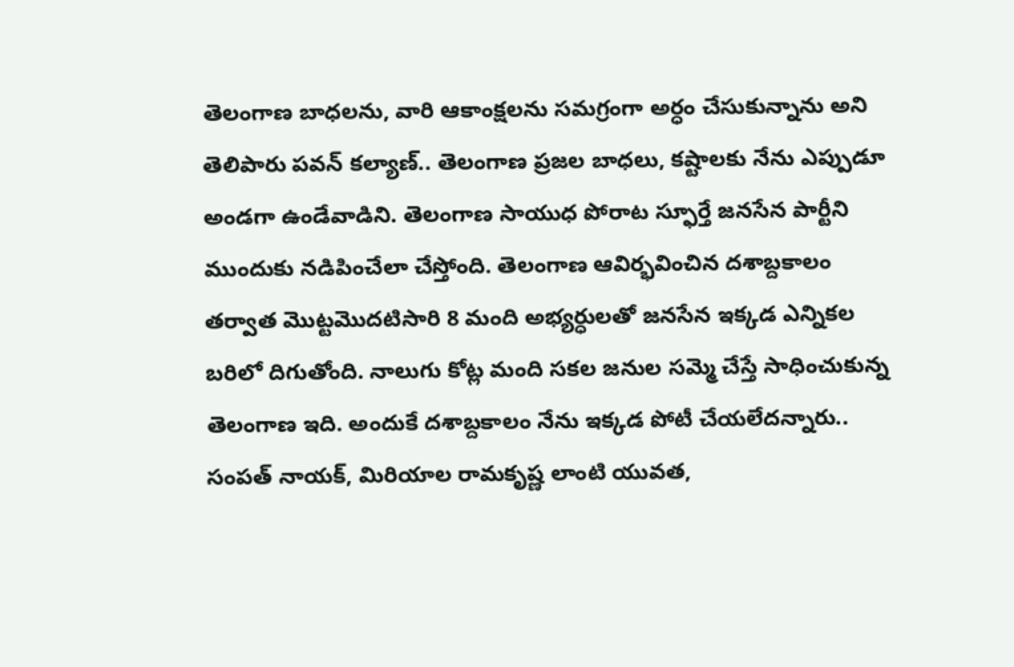తెలంగాణ బాధలను, వారి ఆకాంక్షలను సమగ్రంగా అర్ధం చేసుకున్నాను అని తెలిపారు పవన్ కల్యాణ్.. తెలంగాణ ప్రజల బాధలు, కష్టాలకు నేను ఎప్పుడూ అండగా ఉండేవాడిని. తెలంగాణ సాయుధ పోరాట స్ఫూర్తే జనసేన పార్టీని ముందుకు నడిపించేలా చేస్తోంది. తెలంగాణ ఆవిర్భవించిన దశాబ్దకాలం తర్వాత మొట్టమొదటిసారి 8 మంది అభ్యర్ధులతో జనసేన ఇక్కడ ఎన్నికల బరిలో దిగుతోంది. నాలుగు కోట్ల మంది సకల జనుల సమ్మె చేస్తే సాధించుకున్న తెలంగాణ ఇది. అందుకే దశాబ్దకాలం నేను ఇక్కడ పోటీ చేయలేదన్నారు.. సంపత్ నాయక్, మిరియాల రామకృష్ణ లాంటి యువత,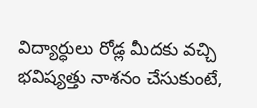విద్యార్ధులు రోడ్ల మీదకు వచ్చి భవిష్యత్తు నాశనం చేసుకుంటే,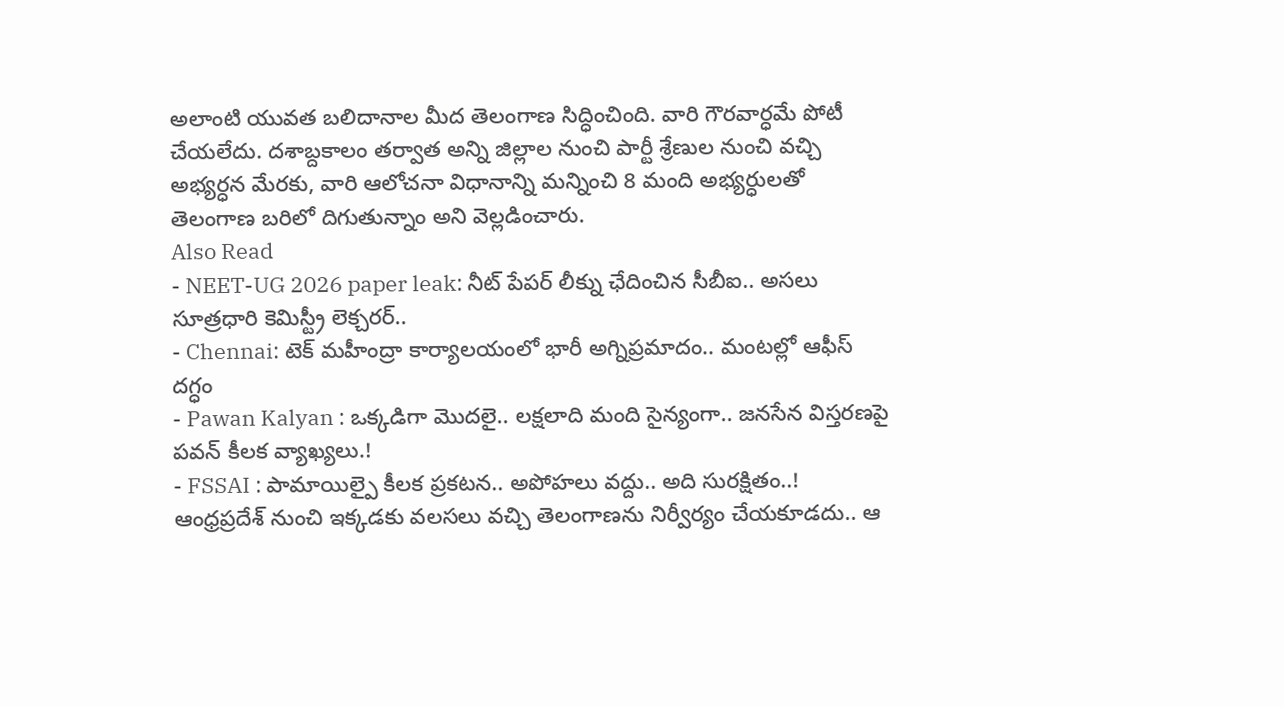అలాంటి యువత బలిదానాల మీద తెలంగాణ సిద్ధించింది. వారి గౌరవార్ధమే పోటీ చేయలేదు. దశాబ్దకాలం తర్వాత అన్ని జిల్లాల నుంచి పార్టీ శ్రేణుల నుంచి వచ్చి అభ్యర్ధన మేరకు, వారి ఆలోచనా విధానాన్ని మన్నించి 8 మంది అభ్యర్ధులతో తెలంగాణ బరిలో దిగుతున్నాం అని వెల్లడించారు.
Also Read
- NEET-UG 2026 paper leak: నీట్ పేపర్ లీక్ను ఛేదించిన సీబీఐ.. అసలు సూత్రధారి కెమిస్ట్రీ లెక్చరర్..
- Chennai: టెక్ మహీంద్రా కార్యాలయంలో భారీ అగ్నిప్రమాదం.. మంటల్లో ఆఫీస్ దగ్ధం
- Pawan Kalyan : ఒక్కడిగా మొదలై.. లక్షలాది మంది సైన్యంగా.. జనసేన విస్తరణపై పవన్ కీలక వ్యాఖ్యలు.!
- FSSAI : పామాయిల్పై కీలక ప్రకటన.. అపోహలు వద్దు.. అది సురక్షితం..!
ఆంధ్రప్రదేశ్ నుంచి ఇక్కడకు వలసలు వచ్చి తెలంగాణను నిర్వీర్యం చేయకూడదు.. ఆ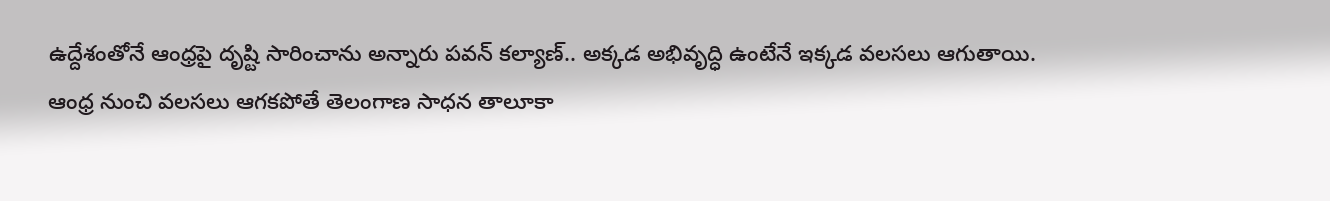ఉద్దేశంతోనే ఆంధ్రపై దృష్టి సారించాను అన్నారు పవన్ కల్యాణ్.. అక్కడ అభివృద్ధి ఉంటేనే ఇక్కడ వలసలు ఆగుతాయి. ఆంధ్ర నుంచి వలసలు ఆగకపోతే తెలంగాణ సాధన తాలూకా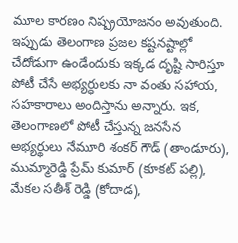మూల కారణం నిష్ప్రయోజనం అవుతుంది. ఇప్పుడు తెలంగాణ ప్రజల కష్టనష్టాల్లో చేదోడుగా ఉండేందుకు ఇక్కడ దృష్టి సారిస్తూ పోటీ చేసే అభ్యర్ధులకు నా వంతు సహాయ, సహకారాలు అందిస్తాను అన్నారు. ఇక, తెలంగాణలో పోటీ చేస్తున్న జనసేన అభ్యర్థులు నేమూరి శంకర్ గౌడ్ (తాండూరు), ముమ్మారెడ్డి ప్రేమ్ కుమార్ (కూకట్ పల్లి), మేకల సతీశ్ రెడ్డి (కోదాడ),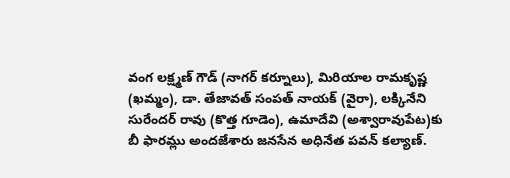వంగ లక్ష్మణ్ గౌడ్ (నాగర్ కర్నూలు), మిరియాల రామకృష్ణ (ఖమ్మం), డా. తేజావత్ సంపత్ నాయక్ (వైరా), లక్కినేని సురేందర్ రావు (కొత్త గూడెం), ఉమాదేవి (అశ్వారావుపేట)కు బీ ఫారమ్లు అందజేశారు జనసేన అధినేత పవన్ కల్యాణ్.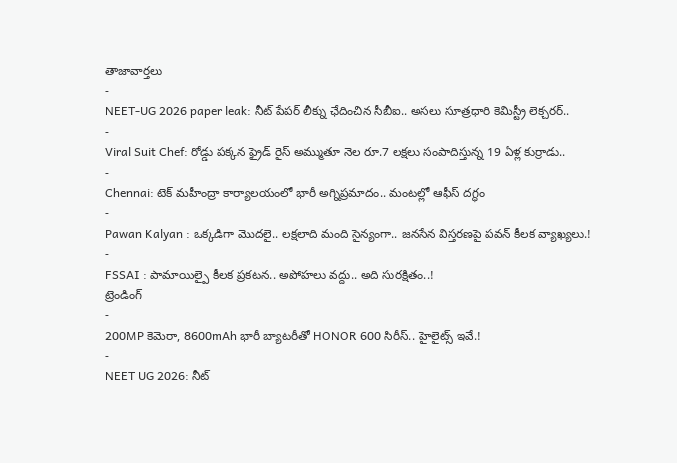తాజావార్తలు
-
NEET-UG 2026 paper leak: నీట్ పేపర్ లీక్ను ఛేదించిన సీబీఐ.. అసలు సూత్రధారి కెమిస్ట్రీ లెక్చరర్..
-
Viral Suit Chef: రోడ్డు పక్కన ఫ్రైడ్ రైస్ అమ్ముతూ నెల రూ.7 లక్షలు సంపాదిస్తున్న 19 ఏళ్ల కుర్రాడు..
-
Chennai: టెక్ మహీంద్రా కార్యాలయంలో భారీ అగ్నిప్రమాదం.. మంటల్లో ఆఫీస్ దగ్ధం
-
Pawan Kalyan : ఒక్కడిగా మొదలై.. లక్షలాది మంది సైన్యంగా.. జనసేన విస్తరణపై పవన్ కీలక వ్యాఖ్యలు.!
-
FSSAI : పామాయిల్పై కీలక ప్రకటన.. అపోహలు వద్దు.. అది సురక్షితం..!
ట్రెండింగ్
-
200MP కెమెరా, 8600mAh భారీ బ్యాటరీతో HONOR 600 సిరీస్.. హైలైట్స్ ఇవే.!
-
NEET UG 2026: నీట్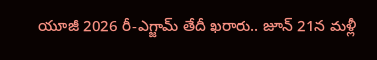యూజీ 2026 రీ-ఎగ్జామ్ తేదీ ఖరారు.. జూన్ 21న మళ్లీ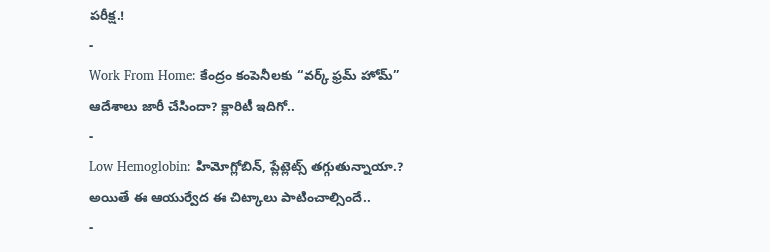పరీక్ష.!
-
Work From Home: కేంద్రం కంపెనీలకు “వర్క్ ఫ్రమ్ హోమ్” ఆదేశాలు జారీ చేసిందా? క్లారిటీ ఇదిగో..
-
Low Hemoglobin: హిమోగ్లోబిన్, ప్లేట్లెట్స్ తగ్గుతున్నాయా.? అయితే ఈ ఆయుర్వేద ఈ చిట్కాలు పాటించాల్సిందే..
-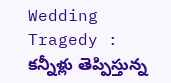Wedding Tragedy : కన్నీళ్లు తెప్పిస్తున్న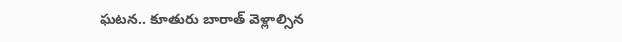ఘటన.. కూతురు బారాత్ వెళ్లాల్సిన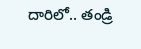దారిలో.. తండ్రి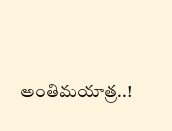అంతిమయాత్ర..!